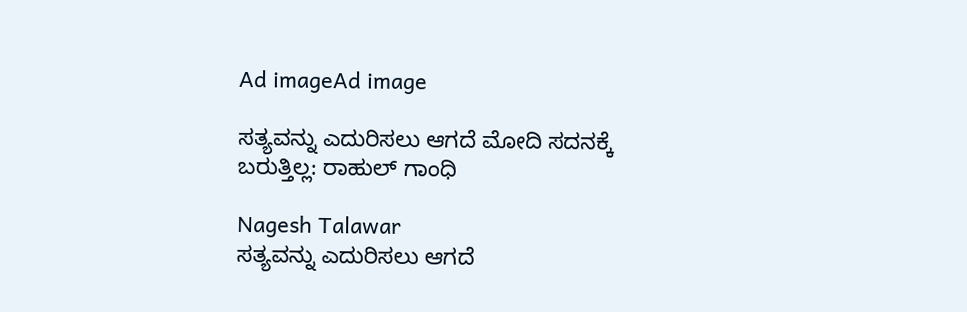Ad imageAd image

ಸತ್ಯವನ್ನು ಎದುರಿಸಲು ಆಗದೆ ಮೋದಿ ಸದನಕ್ಕೆ ಬರುತ್ತಿಲ್ಲ: ರಾಹುಲ್ ಗಾಂಧಿ

Nagesh Talawar
ಸತ್ಯವನ್ನು ಎದುರಿಸಲು ಆಗದೆ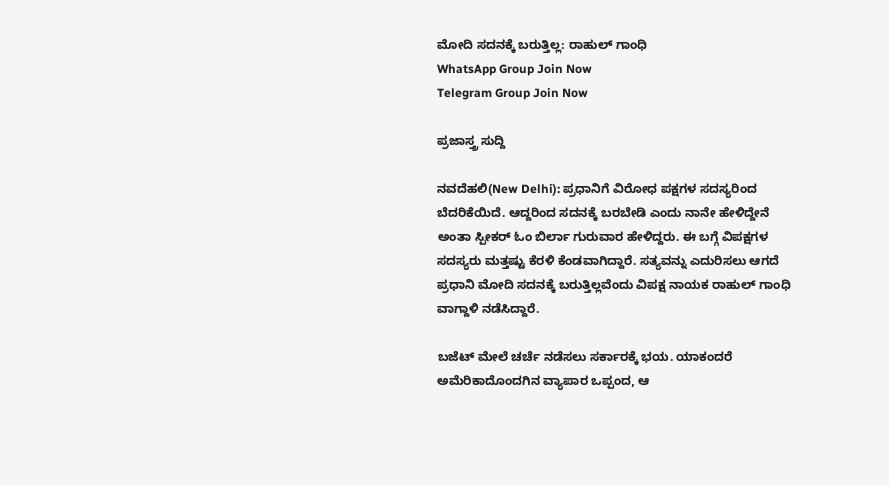ಮೋದಿ ಸದನಕ್ಕೆ ಬರುತ್ತಿಲ್ಲ: ರಾಹುಲ್ ಗಾಂಧಿ
WhatsApp Group Join Now
Telegram Group Join Now

ಪ್ರಜಾಸ್ತ್ರ ಸುದ್ದಿ

ನವದೆಹಲಿ(New Delhi): ಪ್ರಧಾನಿಗೆ ವಿರೋಧ ಪಕ್ಷಗಳ ಸದಸ್ಯರಿಂದ ಬೆದರಿಕೆಯಿದೆ. ಆದ್ದರಿಂದ ಸದನಕ್ಕೆ ಬರಬೇಡಿ ಎಂದು ನಾನೇ ಹೇಳಿದ್ದೇನೆ ಅಂತಾ ಸ್ಪೀಕರ್ ಓಂ ಬಿರ್ಲಾ ಗುರುವಾರ ಹೇಳಿದ್ದರು. ಈ ಬಗ್ಗೆ ವಿಪಕ್ಷಗಳ ಸದಸ್ಯರು ಮತ್ತಷ್ಟು ಕೆರಳಿ ಕೆಂಡವಾಗಿದ್ದಾರೆ. ಸತ್ಯವನ್ನು ಎದುರಿಸಲು ಆಗದೆ ಪ್ರಧಾನಿ ಮೋದಿ ಸದನಕ್ಕೆ ಬರುತ್ತಿಲ್ಲವೆಂದು ವಿಪಕ್ಷ ನಾಯಕ ರಾಹುಲ್ ಗಾಂಧಿ ವಾಗ್ದಾಳಿ ನಡೆಸಿದ್ದಾರೆ.

ಬಜೆಟ್ ಮೇಲೆ ಚರ್ಚೆ ನಡೆಸಲು ಸರ್ಕಾರಕ್ಕೆ ಭಯ. ಯಾಕಂದರೆ ಅಮೆರಿಕಾದೊಂದಗಿನ ವ್ಯಾಪಾರ ಒಪ್ಪಂದ, ಆ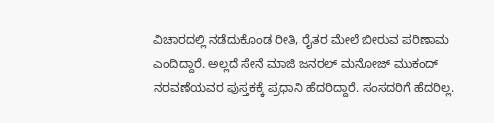ವಿಚಾರದಲ್ಲಿ ನಡೆದುಕೊಂಡ ರೀತಿ, ರೈತರ ಮೇಲೆ ಬೀರುವ ಪರಿಣಾಮ ಎಂದಿದ್ದಾರೆ. ಅಲ್ಲದೆ ಸೇನೆ ಮಾಜಿ ಜನರಲ್ ಮನೋಜ್ ಮುಕಂದ್ ನರವಣೆಯವರ ಪುಸ್ತಕಕ್ಕೆ ಪ್ರಧಾನಿ ಹೆದರಿದ್ದಾರೆ. ಸಂಸದರಿಗೆ ಹೆದರಿಲ್ಲ.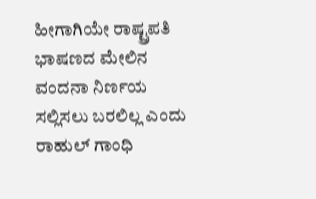ಹೀಗಾಗಿಯೇ ರಾಷ್ಟ್ರಪತಿ ಭಾಷಣದ ಮೇಲಿನ ವಂದನಾ ನಿರ್ಣಯ ಸಲ್ಲಿಸಲು ಬರಲಿಲ್ಲ ಎಂದು ರಾಹುಲ್ ಗಾಂಧಿ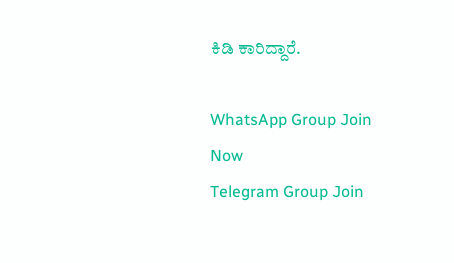ಕಿಡಿ ಕಾರಿದ್ದಾರೆ.

WhatsApp Group Join Now
Telegram Group Join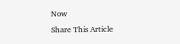Now
Share This Article